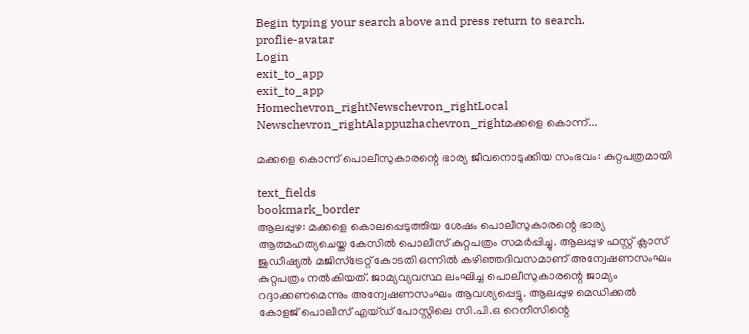Begin typing your search above and press return to search.
proflie-avatar
Login
exit_to_app
exit_to_app
Homechevron_rightNewschevron_rightLocal Newschevron_rightAlappuzhachevron_rightമക്കളെ കൊന്ന്...

മക്കളെ കൊന്ന് പൊലീസുകാരന്റെ ഭാര്യ ജീവനൊടുക്കിയ സംഭവം: കുറ്റപത്രമായി

text_fields
bookmark_border
ആലപ്പുഴ: മക്കളെ കൊലപ്പെടുത്തിയ ശേഷം പൊലീസുകാരന്റെ ഭാര്യ ആത്മഹത്യചെയ്ത കേസിൽ പൊലീസ് കുറ്റപത്രം സമർപ്പിച്ചു. ആലപ്പുഴ ഫസ്റ്റ് ക്ലാസ് ജുഡീഷ്യൽ മജിസ്‌ട്രേറ്റ്‌ കോടതി ഒന്നിൽ കഴിഞ്ഞദിവസമാണ്‌ അന്വേഷണസംഘം കുറ്റപത്രം നൽകിയത്‌. ജാമ്യവ്യവസ്ഥ ലംഘിച്ച പൊലീസുകാരന്റെ ജാമ്യം റദ്ദാക്കണമെന്നും അന്വേഷണസംഘം ആവശ്യപ്പെട്ടു. ആലപ്പുഴ മെഡിക്കൽ കോളജ് പൊലീസ് എയ്ഡ് പോസ്റ്റിലെ സി.പി.ഒ റെനീസിന്റെ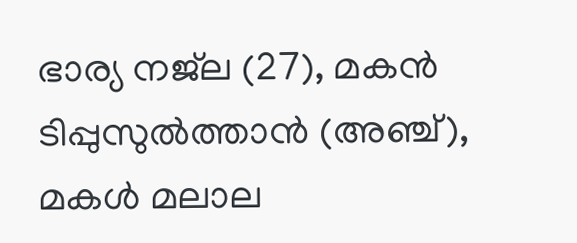ഭാര്യ നജ്‍ല (27), മകൻ ടിപ്പുസുൽത്താൻ (അഞ്ച്), മകൾ മലാല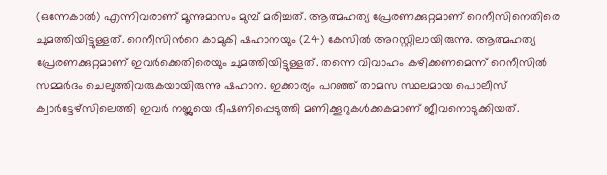(ഒന്നേകാൽ) എന്നിവരാണ്‌ മൂന്നുമാസം മുമ്പ് മരിച്ചത്‌. ആത്മഹത്യ പ്രേരണക്കുറ്റമാണ്‌ റെനീസിനെതിരെ ചുമത്തിയിട്ടുള്ളത്‌. റെനീസിന്‍റെ കാമുകി ഷഹാനയും (24) കേസിൽ അറസ്റ്റിലായിരുന്നു. ആത്മഹത്യ പ്രേരണക്കുറ്റമാണ് ഇവർക്കെതിരെയും ചുമത്തിയിട്ടുള്ളത്. തന്നെ വിവാഹം കഴിക്കണമെന്ന് റെനീസിൽ സമ്മർദം ചെലുത്തിവരുകയായിരുന്നു ഷഹാന. ഇക്കാര്യം പറഞ്ഞ് താമസ സ്ഥലമായ പൊലീസ് ക്വാർട്ടേഴ്സിലെത്തി ഇവർ നജ്ലയെ ഭീഷണിപ്പെടുത്തി മണിക്കൂറുകൾക്കകമാണ് ജീവനൊടുക്കിയത്.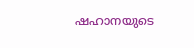ഷഹാനയുടെ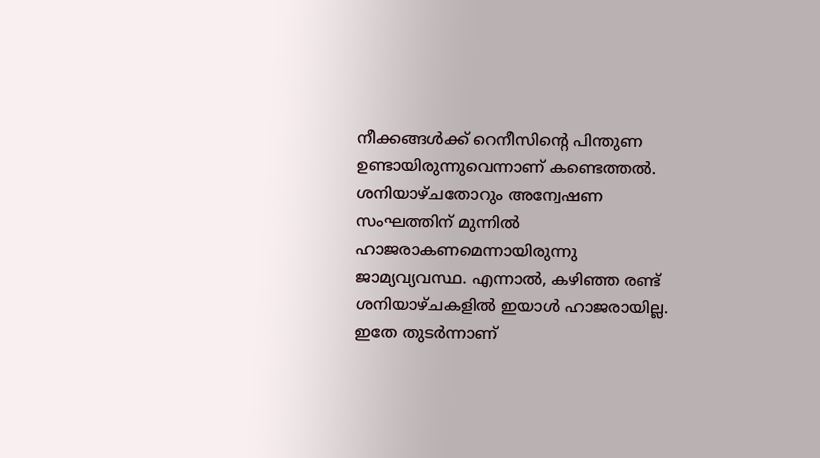നീക്കങ്ങൾക്ക് റെനീസിന്റെ പിന്തുണ ഉണ്ടായിരുന്നുവെന്നാണ്‌ കണ്ടെത്തൽ. ശനിയാഴ്ചതോറും അന്വേഷണ സംഘത്തിന് മുന്നിൽ ഹാജരാകണമെന്നായിരുന്നു ജാമ്യവ്യവസ്ഥ. എന്നാൽ, കഴിഞ്ഞ രണ്ട് ശനിയാഴ്ചകളിൽ ഇയാൾ ഹാജരായില്ല. ഇതേ തുടർന്നാണ്‌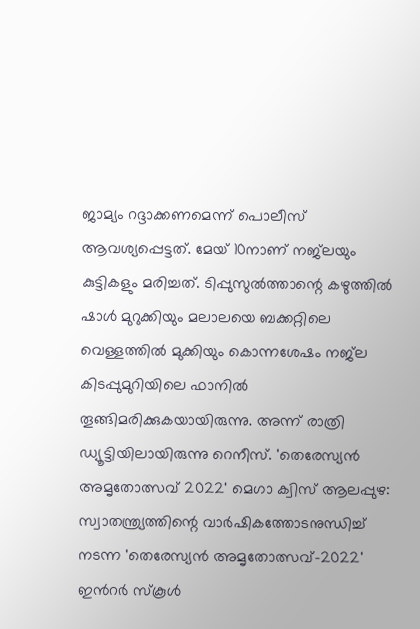ജാമ്യം റദ്ദാക്കണമെന്ന് പൊലീസ് ആവശ്യപ്പെട്ടത്. മേയ്‌ 10നാണ് നജ്‍ലയും കുട്ടികളും മരിച്ചത്‌. ടിപ്പുസുൽത്താന്റെ കഴുത്തിൽ ഷാൾ മുറുക്കിയും മലാലയെ ബക്കറ്റിലെ വെള്ളത്തിൽ മുക്കിയും കൊന്നശേഷം നജ്‍ല കിടപ്പുമുറിയിലെ ഫാനിൽ തൂങ്ങിമരിക്കുകയായിരുന്നു. അന്ന് രാത്രി ഡ്യൂട്ടിയിലായിരുന്നു റെനീസ്. 'തെരേസ്യൻ അമൃതോത്സവ് 2022' മെഗാ ക്വിസ് ആലപ്പുഴ: സ്വാതന്ത്ര്യത്തിന്റെ വാർഷികത്തോടനുന്ധിച്ച് നടന്ന 'തെരേസ്യൻ അമൃതോത്സവ്-2022' ഇന്‍റർ സ്കൂൾ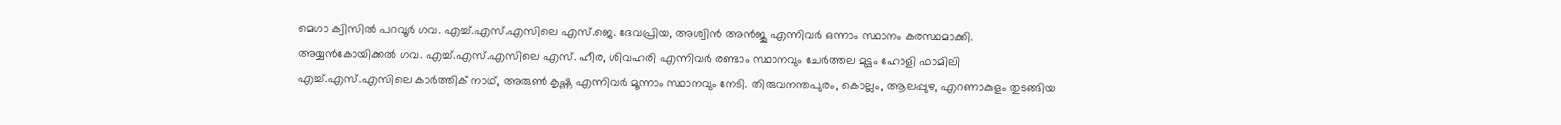മെഗാ ക്വിസിൽ പറവൂർ ഗവ. എച്ച്.എസ്.എസിലെ എസ്.ജെ. ദേവപ്രിയ, അശ്വിൻ അൻജു എന്നിവർ ഒന്നാം സ്ഥാനം കരസ്ഥമാക്കി. അയ്യൻകോയിക്കൽ ഗവ. എച്ച്.എസ്.എസിലെ എസ്. ഹീര, ശിവഹരി എന്നിവർ രണ്ടാം സ്ഥാനവും ചേർത്തല മുട്ടം ഹോളി ഫാമിലി എച്ച്.എസ്.എസിലെ കാർത്തിക് നാഥ്, അരുൺ കൃഷ്ണ എന്നിവർ മൂന്നാം സ്ഥാനവും നേടി. തിരുവനന്തപുരം, കൊല്ലം, ആലപ്പുഴ, എറണാകുളം തുടങ്ങിയ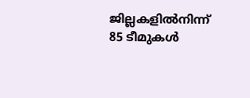ജില്ലകളിൽനിന്ന് 85 ടീമുകൾ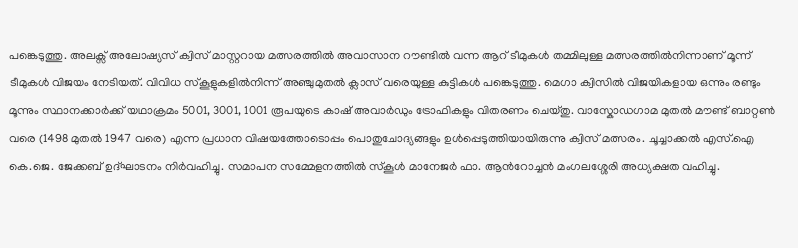പങ്കെടുത്തു. അലക്സ് അലോഷ്യസ് ക്വിസ് മാസ്റ്ററായ മത്സരത്തിൽ അവാസാന റൗണ്ടിൽ വന്ന ആറ് ടീമുകൾ തമ്മിലുള്ള മത്സരത്തിൽനിന്നാണ് മൂന്ന് ടീമുകൾ വിജയം നേടിയത്. വിവിധ സ്കൂളുകളിൽനിന്ന് അഞ്ചുമുതൽ ക്ലാസ് വരെയുള്ള കുട്ടികൾ പങ്കെടുത്തു. മെഗാ ക്വിസിൽ വിജയികളായ ഒന്നും രണ്ടും മൂന്നും സ്ഥാനക്കാർക്ക് യഥാക്രമം 5001, 3001, 1001 രൂപയുടെ കാഷ് അവാർഡും ട്രോഫികളും വിതരണം ചെയ്തു. വാസ്കോഡഗാമ മുതൽ മൗണ്ട് ബാറ്റൺ വരെ (1498 മുതൽ 1947 വരെ) എന്ന പ്രധാന വിഷയത്തോടൊപ്പം പൊതുചോദ്യങ്ങളും ഉൾപ്പെടുത്തിയായിരുന്നു ക്വിസ് മത്സരം. ചൂച്ചാക്കൽ എസ്.ഐ കെ.ജെ. ജേക്കബ് ഉദ്ഘാടനം നിർവഹിച്ചു. സമാപന സമ്മേളനത്തിൽ സ്കൂൾ മാനേജർ ഫാ. ആന്‍റോച്ചൻ മംഗലശ്ശേരി അധ്യക്ഷത വഹിച്ചു.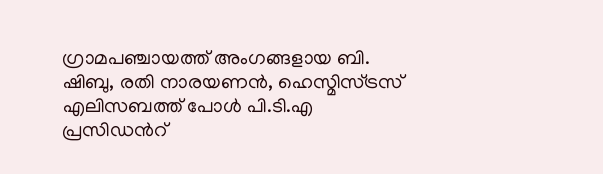ഗ്രാമപഞ്ചായത്ത് അംഗങ്ങളായ ബി. ഷിബു, രതി നാരയണൻ, ഹെസ്മിസ്ട്രസ് എലിസബത്ത് പോൾ പി.ടി.എ പ്രസിഡന്‍റ്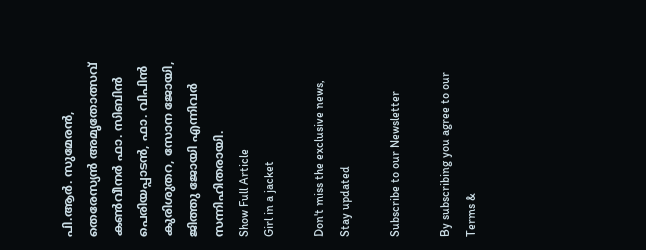പി.ആർ. സുമേരൻ, തെരേസ്യൻ അമൃതോത്സവ് കൺവീനർ ഫാ. സിബിൻ പെരിയപ്പാടൻ, ഫാ. വിപിൻ കുരിശുതറ, സോന ജോയി, ജിത്തു ജോയി എന്നിവർ സന്നിഹിതരായി.
Show Full Article
Girl in a jacket

Don't miss the exclusive news, Stay updated

Subscribe to our Newsletter

By subscribing you agree to our Terms &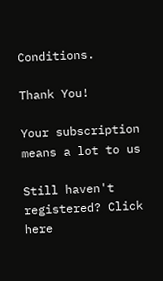Conditions.

Thank You!

Your subscription means a lot to us

Still haven't registered? Click here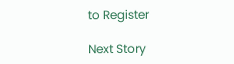to Register

Next Story